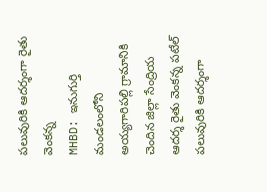పలువురికి ఆదర్శంగా రైతు వెంకన్న
MHBD: ఇనుగుర్తి మండలంలోని అయ్యగారిపల్లి గ్రామానికి చెందిన జిల్లా సేంద్రియ ఆదర్శ రైతు వెంకన్న పటేల్ పలువురికి ఆదర్శంగా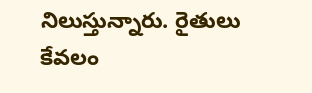నిలుస్తున్నారు. రైతులు కేవలం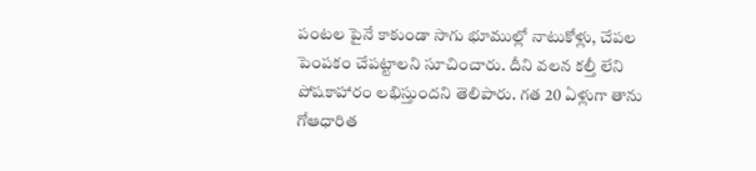పంటల పైనే కాకుండా సాగు భూముల్లో నాటుకోళ్లు, చేపల పెంపకం చేపట్టాలని సూచించారు. దీని వలన కల్తీ లేని పోషకాహారం లభిస్తుందని తెలిపారు. గత 20 ఏళ్లుగా తాను గోఆధారిత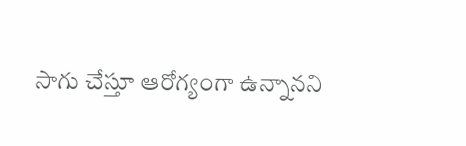సాగు చేస్తూ ఆరోగ్యంగా ఉన్నానని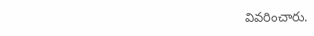వివరించారు.